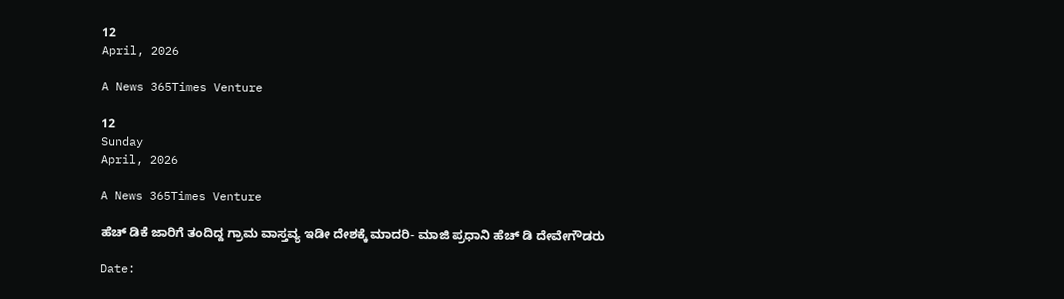12
April, 2026

A News 365Times Venture

12
Sunday
April, 2026

A News 365Times Venture

ಹೆಚ್‌ ಡಿಕೆ ಜಾರಿಗೆ ತಂದಿದ್ದ ಗ್ರಾಮ ವಾಸ್ತವ್ಯ ಇಡೀ ದೇಶಕ್ಕೆ ಮಾದರಿ- ಮಾಜಿ ಪ್ರಧಾನಿ ಹೆಚ್ ಡಿ ದೇವೇಗೌಡರು

Date: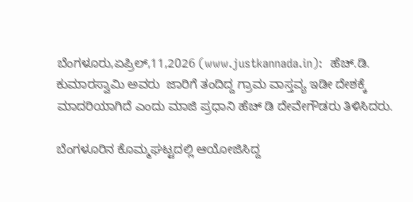ಬೆಂಗಳೂರು,ಏಪ್ರಿಲ್,11,2026 (www.justkannada.in):  ಹೆಚ್.ಡಿ. ಕುಮಾರಸ್ವಾಮಿ ಅವರು  ಜಾರಿಗೆ ತಂದಿದ್ದ ಗ್ರಾಮ ವಾಸ್ತವ್ಯ ಇಡೀ ದೇಶಕ್ಕೆ ಮಾದರಿಯಾಗಿದೆ ಎಂದು ಮಾಜಿ ಪ್ರಧಾನಿ ಹೆಚ್ ಡಿ ದೇವೇಗೌಡರು ತಿಳಿಸಿದರು.

ಬೆಂಗಳೂರಿನ ಕೊಮ್ಮಘಟ್ಟದಲ್ಲಿ ಆಯೋಜಿಸಿದ್ದ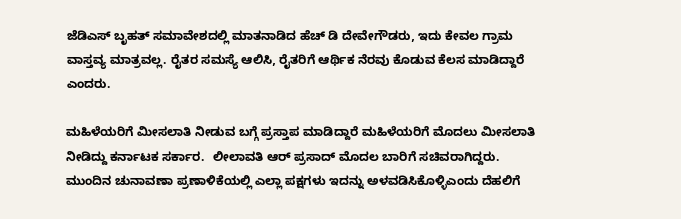ಜೆಡಿಎಸ್ ಬೃಹತ್ ಸಮಾವೇಶದಲ್ಲಿ ಮಾತನಾಡಿದ ಹೆಚ್ ಡಿ ದೇವೇಗೌಡರು, ಇದು ಕೇವಲ ಗ್ರಾಮ ವಾಸ್ತವ್ಯ ಮಾತ್ರವಲ್ಲ. ರೈತರ ಸಮಸ್ಯೆ ಆಲಿಸಿ, ರೈತರಿಗೆ ಆರ್ಥಿಕ ನೆರವು ಕೊಡುವ ಕೆಲಸ ಮಾಡಿದ್ದಾರೆ ಎಂದರು.

ಮಹಿಳೆಯರಿಗೆ ಮೀಸಲಾತಿ ನೀಡುವ ಬಗ್ಗೆ ಪ್ರಸ್ತಾಪ ಮಾಡಿದ್ದಾರೆ ಮಹಿಳೆಯರಿಗೆ ಮೊದಲು ಮೀಸಲಾತಿ ನೀಡಿದ್ದು ಕರ್ನಾಟಕ ಸರ್ಕಾರ.  ಲೀಲಾವತಿ ಆರ್ ಪ್ರಸಾದ್ ಮೊದಲ ಬಾರಿಗೆ ಸಚಿವರಾಗಿದ್ದರು.  ಮುಂದಿನ ಚುನಾವಣಾ ಪ್ರಣಾಳಿಕೆಯಲ್ಲಿ ಎಲ್ಲಾ ಪಕ್ಷಗಳು ಇದನ್ನು ಅಳವಡಿಸಿಕೊಳ್ಳಿಎಂದು ದೆಹಲಿಗೆ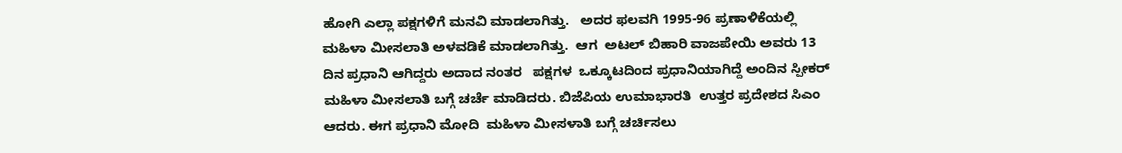ಹೋಗಿ ಎಲ್ಲಾ ಪಕ್ಷಗಳಿಗೆ ಮನವಿ ಮಾಡಲಾಗಿತ್ತು.   ಅದರ ಫಲವಗಿ 1995-96 ಪ್ರಣಾಳಿಕೆಯಲ್ಲಿ ಮಹಿಳಾ ಮೀಸಲಾತಿ ಅಳವಡಿಕೆ ಮಾಡಲಾಗಿತ್ತು.  ಆಗ  ಅಟಲ್ ಬಿಹಾರಿ ವಾಜಪೇಯಿ ಅವರು 13 ದಿನ ಪ್ರಧಾನಿ ಆಗಿದ್ದರು ಅದಾದ ನಂತರ   ಪಕ್ಷಗಳ  ಒಕ್ಕೂಟದಿಂದ ಪ್ರಧಾನಿಯಾಗಿದ್ದೆ ಅಂದಿನ ಸ್ಪೀಕರ್ ಮಹಿಳಾ ಮೀಸಲಾತಿ ಬಗ್ಗೆ ಚರ್ಚೆ ಮಾಡಿದರು. ಬಿಜೆಪಿಯ ಉಮಾಭಾರತಿ  ಉತ್ತರ ಪ್ರದೇಶದ ಸಿಎಂ ಆದರು. ಈಗ ಪ್ರಧಾನಿ ಮೋದಿ  ಮಹಿಳಾ ಮೀಸಳಾತಿ ಬಗ್ಗೆ ಚರ್ಚಿಸಲು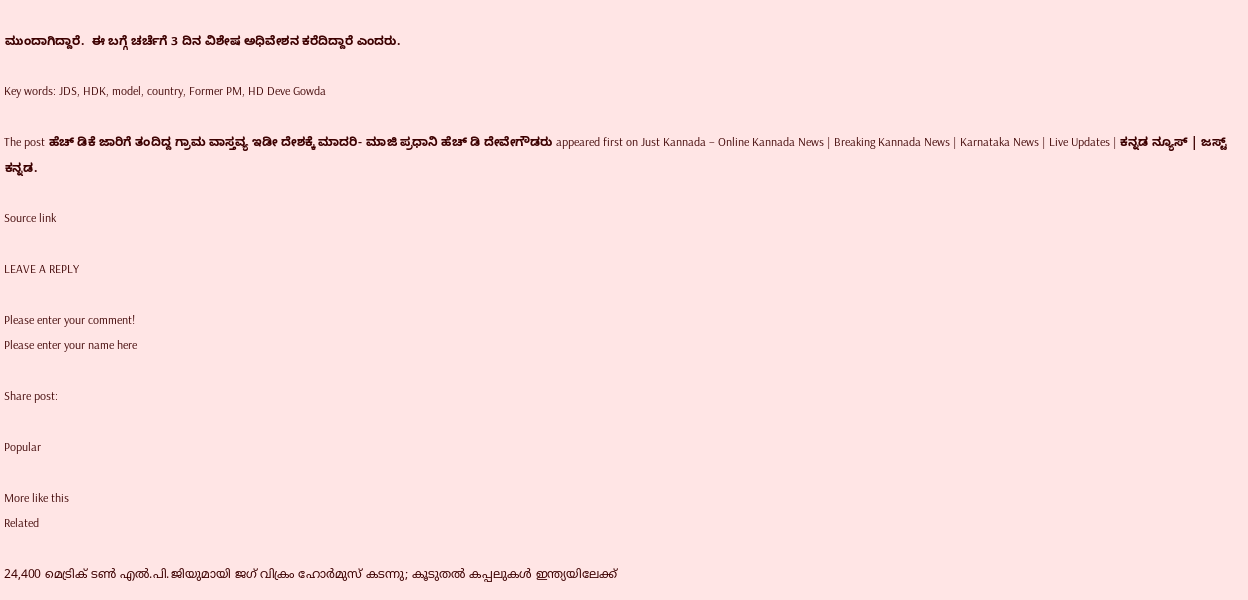ಮುಂದಾಗಿದ್ದಾರೆ.  ಈ ಬಗ್ಗೆ ಚರ್ಚೆಗೆ 3 ದಿನ ವಿಶೇಷ ಅಧಿವೇಶನ ಕರೆದಿದ್ದಾರೆ ಎಂದರು.

Key words: JDS, HDK, model, country, Former PM, HD Deve Gowda

The post ಹೆಚ್‌ ಡಿಕೆ ಜಾರಿಗೆ ತಂದಿದ್ದ ಗ್ರಾಮ ವಾಸ್ತವ್ಯ ಇಡೀ ದೇಶಕ್ಕೆ ಮಾದರಿ- ಮಾಜಿ ಪ್ರಧಾನಿ ಹೆಚ್ ಡಿ ದೇವೇಗೌಡರು appeared first on Just Kannada – Online Kannada News | Breaking Kannada News | Karnataka News | Live Updates | ಕನ್ನಡ ನ್ಯೂಸ್ | ಜಸ್ಟ್ ಕನ್ನಡ.

Source link

LEAVE A REPLY

Please enter your comment!
Please enter your name here

Share post:

Popular

More like this
Related

24,400 മെട്രിക് ടണ്‍ എല്‍.പി.ജിയുമായി ജഗ് വിക്രം ഹോര്‍മുസ് കടന്നു; കൂടുതല്‍ കപ്പലുകള്‍ ഇന്ത്യയിലേക്ക്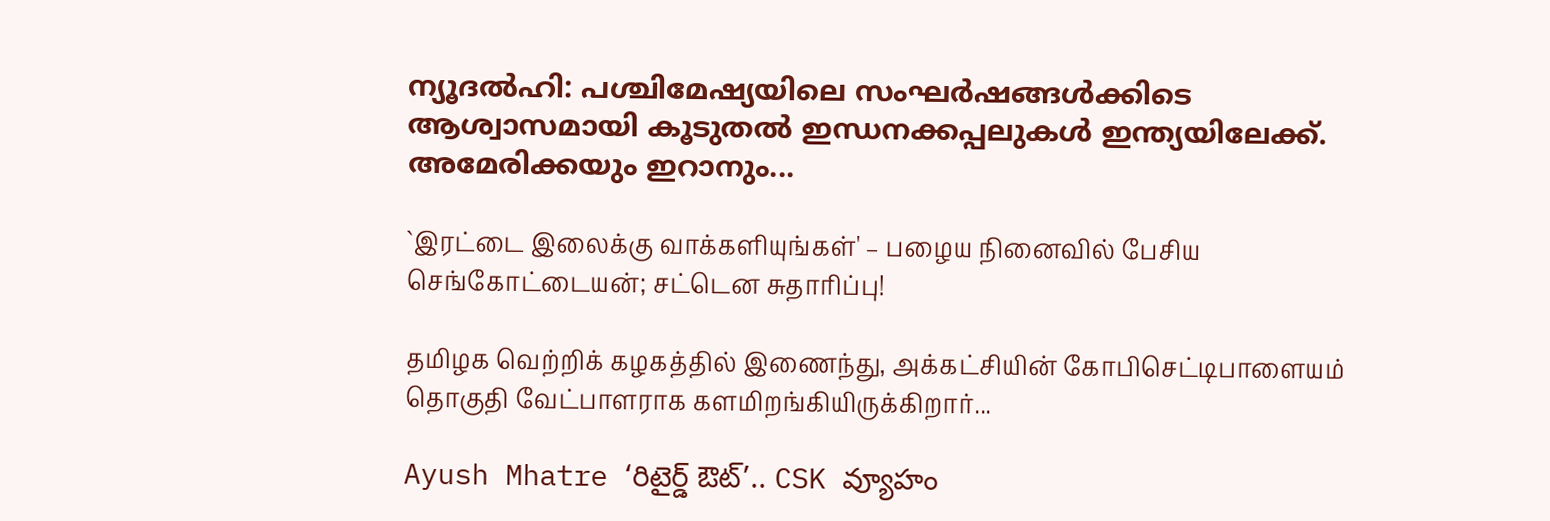ന്യൂദല്‍ഹി: പശ്ചിമേഷ്യയിലെ സംഘര്‍ഷങ്ങള്‍ക്കിടെ ആശ്വാസമായി കൂടുതല്‍ ഇന്ധനക്കപ്പലുകള്‍ ഇന്ത്യയിലേക്ക്. അമേരിക്കയും ഇറാനും...

`இரட்டை இலைக்கு வாக்களியுங்கள்' – பழைய நினைவில் பேசிய செங்கோட்டையன்; சட்டென சுதாரிப்பு!

தமிழக வெற்றிக் கழகத்தில் இணைந்து, அக்கட்சியின் கோபிசெட்டிபாளையம் தொகுதி வேட்பாளராக களமிறங்கியிருக்கிறார்...

Ayush Mhatre ‘రిటైర్డ్ ఔట్’.. CSK వ్యూహం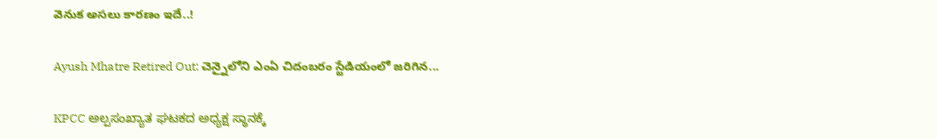వెనుక అసలు కారణం ఇదే..!

Ayush Mhatre Retired Out: చెన్నైలోని ఎంఏ చిదంబరం స్టేడియంలో జరిగిన...

KPCC ಅಲ್ಪಸಂಖ್ಯಾತ ಘಟಕದ ಅಧ್ಯಕ್ಷ ಸ್ಥಾನಕ್ಕೆ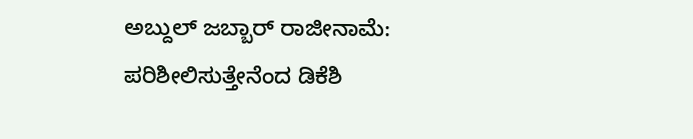ಅಬ್ದುಲ್ ಜಬ್ಬಾರ್ ರಾಜೀನಾಮೆ: ಪರಿಶೀಲಿಸುತ್ತೇನೆಂದ ಡಿಕೆಶಿ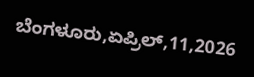ಬೆಂಗಳೂರು,ಏಪ್ರಿಲ್,11,2026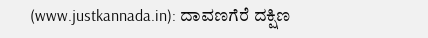(www.justkannada.in): ದಾವಣಗೆರೆ ದಕ್ಷಿಣ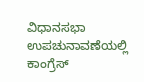ವಿಧಾನಸಭಾ ಉಪಚುನಾವಣೆಯಲ್ಲಿ ಕಾಂಗ್ರೆಸ್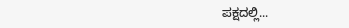ಪಕ್ಷದಲ್ಲಿ...